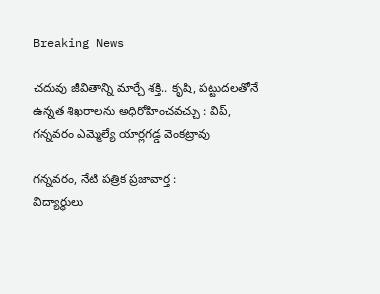Breaking News

చదువు జీవితాన్ని మార్చే శక్తి.. కృషి, పట్టుదలతోనే ఉన్నత శిఖరాలను అధిరోహించవచ్చు : విప్, గన్నవరం ఎమ్మెల్యే యార్లగడ్డ వెంకట్రావు

గన్నవరం, నేటి పత్రిక ప్రజావార్త :
విద్యార్థులు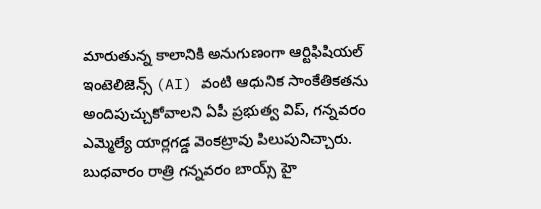మారుతున్న కాలానికి అనుగుణంగా ఆర్టిఫిషియల్ ఇంటెలిజెన్స్ (AI) వంటి ఆధునిక సాంకేతికతను అందిపుచ్చుకోవాలని ఏపీ ప్రభుత్వ విప్, గన్నవరం ఎమ్మెల్యే యార్లగడ్డ వెంకట్రావు పిలుపునిచ్చారు. బుధవారం రాత్రి గన్నవరం బాయ్స్ హై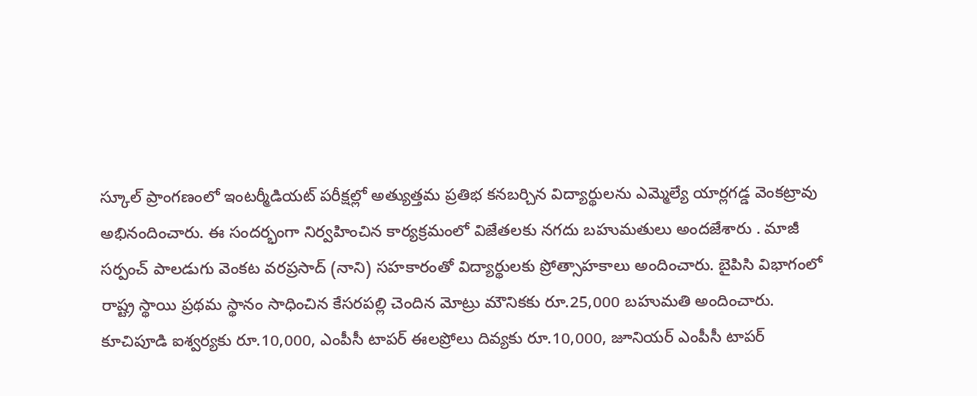స్కూల్ ప్రాంగణంలో ఇంటర్మీడియట్ పరీక్షల్లో అత్యుత్తమ ప్రతిభ కనబర్చిన విద్యార్థులను ఎమ్మెల్యే యార్లగడ్డ వెంకట్రావు అభినందించారు. ఈ సందర్భంగా నిర్వహించిన కార్యక్రమంలో విజేతలకు నగదు బహుమతులు అందజేశారు . మాజీ సర్పంచ్ పాలడుగు వెంకట వరప్రసాద్ (నాని) సహకారంతో విద్యార్థులకు ప్రోత్సాహకాలు అందించారు. బైపిసి విభాగంలో రాష్ట్ర స్థాయి ప్రథమ స్థానం సాధించిన కేసరపల్లి చెందిన మోట్రు మౌనికకు రూ.25,000 బహుమతి అందించారు. కూచిపూడి ఐశ్వర్యకు రూ.10,000, ఎంపీసీ టాపర్ ఈలప్రోలు దివ్యకు రూ.10,000, జూనియర్ ఎంపీసీ టాపర్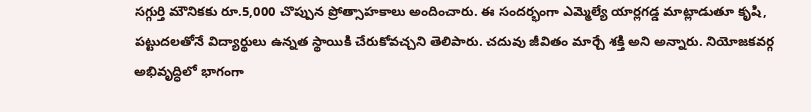సగ్గుర్తి మౌనికకు రూ.5,000 చొప్పున ప్రోత్సాహకాలు అందించారు. ఈ సందర్భంగా ఎమ్మెల్యే యార్లగడ్డ మాట్లాడుతూ కృషి, పట్టుదలతోనే విద్యార్థులు ఉన్నత స్థాయికి చేరుకోవచ్చని తెలిపారు. చదువు జీవితం మార్చే శక్తి అని అన్నారు. నియోజకవర్గ అభివృద్ధిలో భాగంగా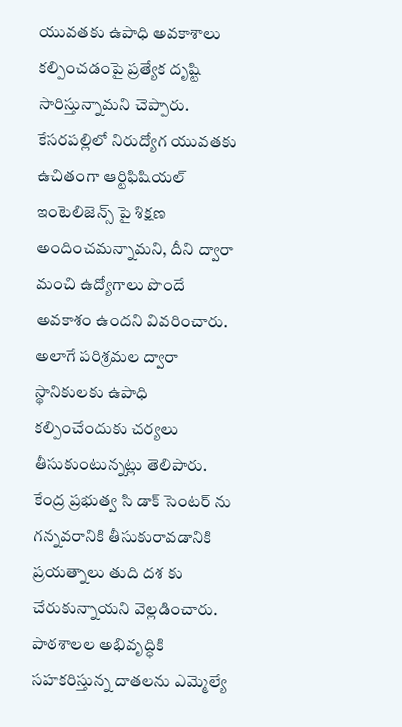యువతకు ఉపాధి అవకాశాలు కల్పించడంపై ప్రత్యేక దృష్టి సారిస్తున్నామని చెప్పారు. కేసరపల్లిలో నిరుద్యోగ యువతకు ఉచితంగా ఆర్టిఫిషియల్ ఇంటెలిజెన్స్ పై శిక్షణ అందించమన్నామని, దీని ద్వారా మంచి ఉద్యోగాలు పొందే అవకాశం ఉందని వివరించారు. అలాగే పరిశ్రమల ద్వారా స్థానికులకు ఉపాధి కల్పించేందుకు చర్యలు తీసుకుంటున్నట్లు తెలిపారు. కేంద్ర ప్రభుత్వ సి డాక్ సెంటర్ ను గన్నవరానికి తీసుకురావడానికి ప్రయత్నాలు తుది దశ కు చేరుకున్నాయని వెల్లడించారు. పాఠశాలల అభివృద్ధికి సహకరిస్తున్న దాతలను ఎమ్మెల్యే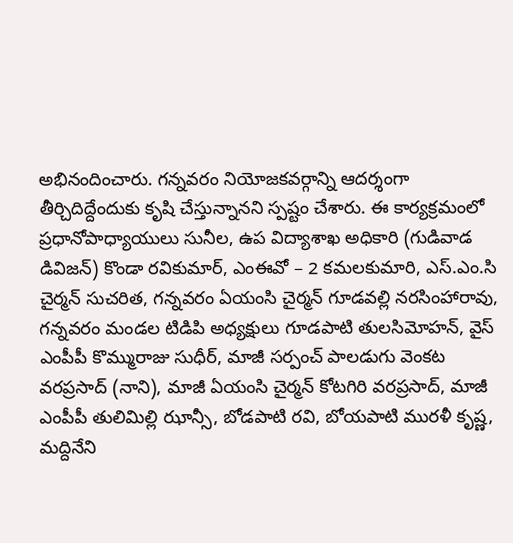అభినందించారు. గన్నవరం నియోజకవర్గాన్ని ఆదర్శంగా తీర్చిదిద్దేందుకు కృషి చేస్తున్నానని స్పష్టం చేశారు. ఈ కార్యక్రమంలో ప్రధానోపాధ్యాయులు సునీల, ఉప విద్యాశాఖ అధికారి (గుడివాడ డివిజన్) కొండా రవికుమార్, ఎంఈవో – 2 కమలకుమారి, ఎస్.ఎం.సి చైర్మన్ సుచరిత, గన్నవరం ఏయంసి చైర్మన్ గూడవల్లి నరసింహారావు, గన్నవరం మండల టిడిపి అధ్యక్షులు గూడపాటి తులసిమోహన్, వైస్ ఎంపీపీ కొమ్మురాజు సుధీర్, మాజీ సర్పంచ్ పాలడుగు వెంకట వరప్రసాద్ (నాని), మాజీ ఏయంసి చైర్మన్ కోటగిరి వరప్రసాద్, మాజీ ఎంపీపీ తులిమిల్లి ఝాన్సీ, బోడపాటి రవి, బోయపాటి మురళీ కృష్ణ, మద్దినేని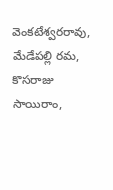వెంకటేశ్వరరావు, మేడేపల్లి రమ, కొసరాజు సాయిరాం,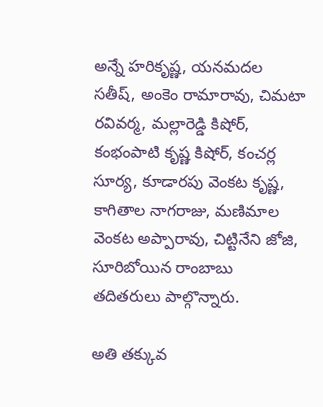అన్నే హరికృష్ణ, యనమదల సతీష్, అంకెం రామారావు, చిమటా రవివర్మ, మల్లారెడ్డి కిషోర్, కంభంపాటి కృష్ణ కిషోర్, కంచర్ల సూర్య, కూడారపు వెంకట కృష్ణ, కాగితాల నాగరాజు, మణిమాల వెంకట అప్పారావు, చిట్టినేని జోజి, సూరిబోయిన రాంబాబు తదితరులు పాల్గొన్నారు.

అతి తక్కువ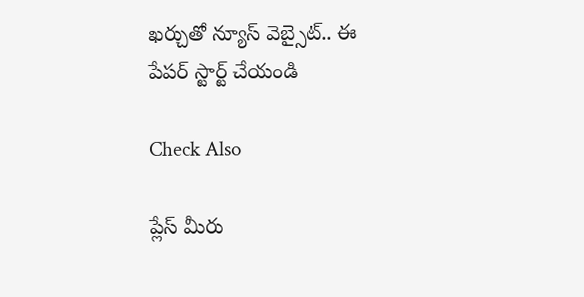ఖర్చుతో న్యూస్ వెబ్సైట్.. ఈ పేపర్ స్టార్ట్ చేయండి

Check Also

ప్లేస్ మీరు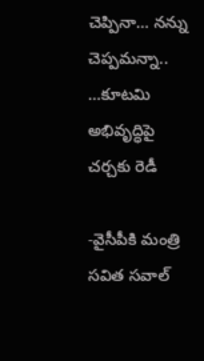చెప్పినా… నన్ను చెప్పమన్నా.. …కూటమి అభివృద్ధిపై చర్చకు రెడీ

-వైసీపీకి మంత్రి సవిత సవాల్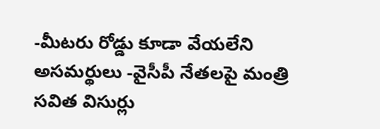-మీటరు రోడ్డు కూడా వేయలేని అసమర్థులు -వైసీపీ నేతలపై మంత్రి సవిత విసుర్లు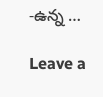-ఉన్న …

Leave a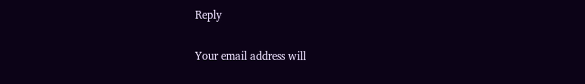Reply

Your email address will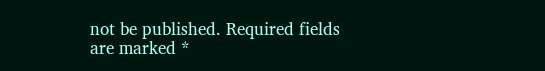not be published. Required fields are marked *